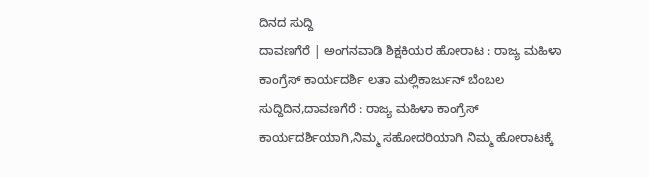ದಿನದ ಸುದ್ದಿ
ದಾವಣಗೆರೆ | ಅಂಗನವಾಡಿ ಶಿಕ್ಷಕಿಯರ ಹೋರಾಟ : ರಾಜ್ಯ ಮಹಿಳಾ ಕಾಂಗ್ರೆಸ್ ಕಾರ್ಯದರ್ಶಿ ಲತಾ ಮಲ್ಲಿಕಾರ್ಜುನ್ ಬೆಂಬಲ
ಸುದ್ದಿದಿನ,ದಾವಣಗೆರೆ : ರಾಜ್ಯ ಮಹಿಳಾ ಕಾಂಗ್ರೆಸ್ ಕಾರ್ಯದರ್ಶಿಯಾಗಿ,ನಿಮ್ಮ ಸಹೋದರಿಯಾಗಿ ನಿಮ್ಮ ಹೋರಾಟಕ್ಕೆ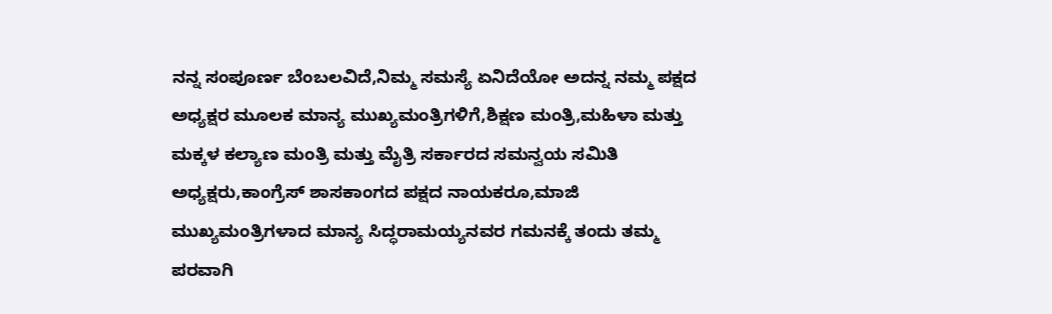ನನ್ನ ಸಂಪೂರ್ಣ ಬೆಂಬಲವಿದೆ,ನಿಮ್ಮ ಸಮಸ್ಯೆ ಏನಿದೆಯೋ ಅದನ್ನ ನಮ್ಮ ಪಕ್ಷದ ಅಧ್ಯಕ್ಷರ ಮೂಲಕ ಮಾನ್ಯ ಮುಖ್ಯಮಂತ್ರಿಗಳಿಗೆ,ಶಿಕ್ಷಣ ಮಂತ್ರಿ,ಮಹಿಳಾ ಮತ್ತು ಮಕ್ಕಳ ಕಲ್ಯಾಣ ಮಂತ್ರಿ ಮತ್ತು ಮೈತ್ರಿ ಸರ್ಕಾರದ ಸಮನ್ವಯ ಸಮಿತಿ ಅಧ್ಯಕ್ಷರು,ಕಾಂಗ್ರೆಸ್ ಶಾಸಕಾಂಗದ ಪಕ್ಷದ ನಾಯಕರೂ,ಮಾಜಿ ಮುಖ್ಯಮಂತ್ರಿಗಳಾದ ಮಾನ್ಯ ಸಿದ್ಧರಾಮಯ್ಯನವರ ಗಮನಕ್ಕೆ ತಂದು ತಮ್ಮ ಪರವಾಗಿ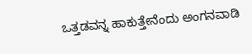ಒತ್ತಡವನ್ನ ಹಾಕುತ್ತೇನೆಂದು ಅಂಗನವಾಡಿ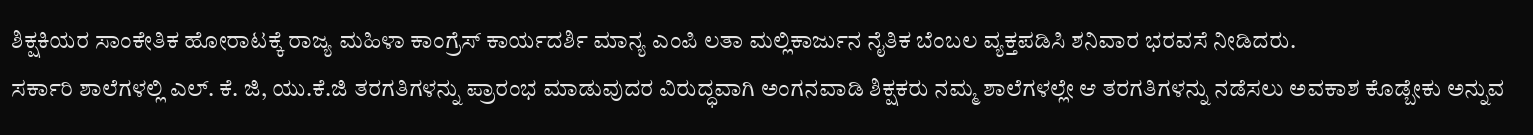ಶಿಕ್ಷಕಿಯರ ಸಾಂಕೇತಿಕ ಹೋರಾಟಕ್ಕೆ ರಾಜ್ಯ ಮಹಿಳಾ ಕಾಂಗ್ರೆಸ್ ಕಾರ್ಯದರ್ಶಿ ಮಾನ್ಯ ಎಂಪಿ ಲತಾ ಮಲ್ಲಿಕಾರ್ಜುನ ನೈತಿಕ ಬೆಂಬಲ ವ್ಯಕ್ತಪಡಿಸಿ ಶನಿವಾರ ಭರವಸೆ ನೀಡಿದರು.
ಸರ್ಕಾರಿ ಶಾಲೆಗಳಲ್ಲಿ ಎಲ್. ಕೆ. ಜಿ, ಯು.ಕೆ.ಜಿ ತರಗತಿಗಳನ್ನು ಪ್ರಾರಂಭ ಮಾಡುವುದರ ವಿರುದ್ಧವಾಗಿ ಅಂಗನವಾಡಿ ಶಿಕ್ಷಕರು ನಮ್ಮ ಶಾಲೆಗಳಲ್ಲೇ ಆ ತರಗತಿಗಳನ್ನು ನಡೆಸಲು ಅವಕಾಶ ಕೊಡ್ಬೇಕು ಅನ್ನುವ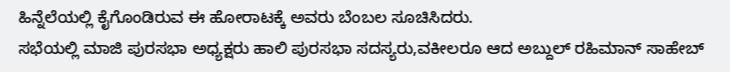ಹಿನ್ನೆಲೆಯಲ್ಲಿ ಕೈಗೊಂಡಿರುವ ಈ ಹೋರಾಟಕ್ಕೆ ಅವರು ಬೆಂಬಲ ಸೂಚಿಸಿದರು.
ಸಭೆಯಲ್ಲಿ ಮಾಜಿ ಪುರಸಭಾ ಅಧ್ಯಕ್ಷರು ಹಾಲಿ ಪುರಸಭಾ ಸದಸ್ಯರು,ವಕೀಲರೂ ಆದ ಅಬ್ದುಲ್ ರಹಿಮಾನ್ ಸಾಹೇಬ್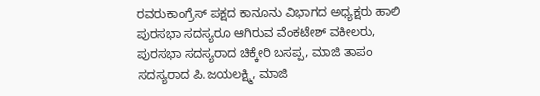ರವರುಕಾಂಗ್ರೆಸ್ ಪಕ್ಷದ ಕಾನೂನು ವಿಭಾಗದ ಅಧ್ಯಕ್ಷರು ಹಾಲಿ ಪುರಸಭಾ ಸದಸ್ಯರೂ ಆಗಿರುವ ವೆಂಕಟೇಶ್ ವಕೀಲರು, ಪುರಸಭಾ ಸದಸ್ಯರಾದ ಚಿಕ್ಕೇರಿ ಬಸಪ್ಪ, ಮಾಜಿ ತಾಪಂ ಸದಸ್ಯರಾದ ಪಿ.ಜಯಲಕ್ಷ್ಮಿ, ಮಾಜಿ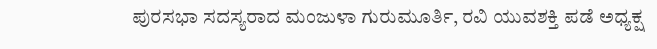ಪುರಸಭಾ ಸದಸ್ಯರಾದ ಮಂಜುಳಾ ಗುರುಮೂರ್ತಿ, ರವಿ ಯುವಶಕ್ತಿ ಪಡೆ ಅಧ್ಯಕ್ಷ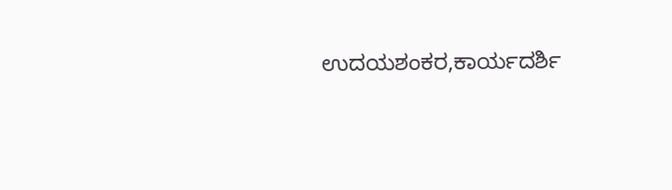ಉದಯಶಂಕರ,ಕಾರ್ಯದರ್ಶಿ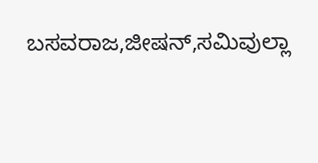ಬಸವರಾಜ,ಜೀಷನ್,ಸಮಿವುಲ್ಲಾ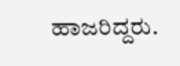ಹಾಜರಿದ್ದರು.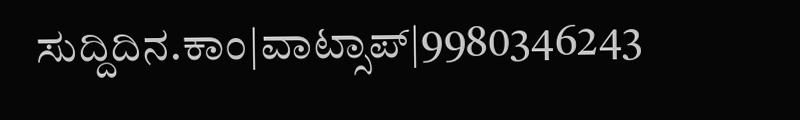ಸುದ್ದಿದಿನ.ಕಾಂ|ವಾಟ್ಸಾಪ್|9980346243